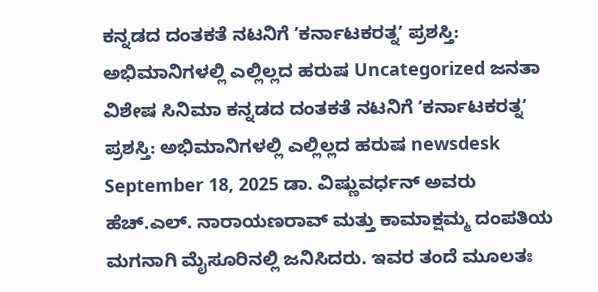ಕನ್ನಡದ ದಂತಕತೆ ನಟನಿಗೆ ʼಕರ್ನಾಟಕರತ್ನʼ ಪ್ರಶಸ್ತಿ: ಅಭಿಮಾನಿಗಳಲ್ಲಿ ಎಲ್ಲಿಲ್ಲದ ಹರುಷ Uncategorized ಜನತಾ ವಿಶೇಷ ಸಿನಿಮಾ ಕನ್ನಡದ ದಂತಕತೆ ನಟನಿಗೆ ʼಕರ್ನಾಟಕರತ್ನʼ ಪ್ರಶಸ್ತಿ: ಅಭಿಮಾನಿಗಳಲ್ಲಿ ಎಲ್ಲಿಲ್ಲದ ಹರುಷ newsdesk September 18, 2025 ಡಾ. ವಿಷ್ಣುವರ್ಧನ್ ಅವರು ಹೆಚ್.ಎಲ್. ನಾರಾಯಣರಾವ್ ಮತ್ತು ಕಾಮಾಕ್ಷಮ್ಮ ದಂಪತಿಯ ಮಗನಾಗಿ ಮೈಸೂರಿನಲ್ಲಿ ಜನಿಸಿದರು. ಇವರ ತಂದೆ ಮೂಲತಃ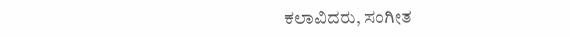ಕಲಾವಿದರು, ಸಂಗೀತ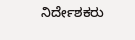ನಿರ್ದೇಶಕರು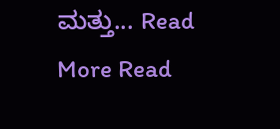ಮತ್ತು... Read More Read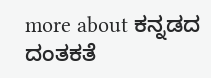more about ಕನ್ನಡದ ದಂತಕತೆ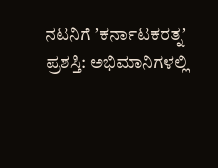ನಟನಿಗೆ ʼಕರ್ನಾಟಕರತ್ನʼ ಪ್ರಶಸ್ತಿ: ಅಭಿಮಾನಿಗಳಲ್ಲಿ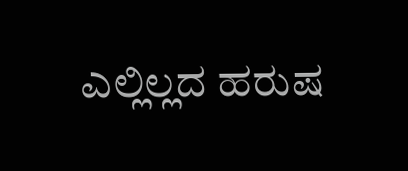ಎಲ್ಲಿಲ್ಲದ ಹರುಷ